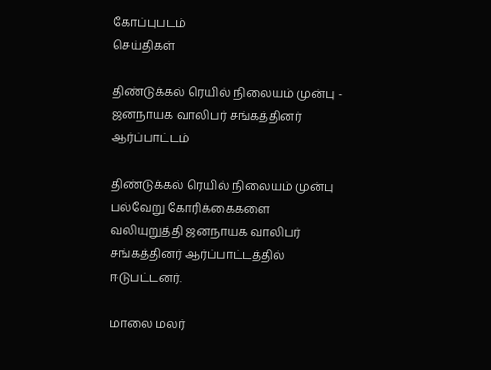கோப்புபடம்
செய்திகள்

திண்டுக்கல் ரெயில் நிலையம் முன்பு - ஜனநாயக வாலிபர் சங்கத்தினர் ஆர்ப்பாட்டம்

திண்டுக்கல் ரெயில் நிலையம் முன்பு பல்வேறு கோரிக்கைகளை வலியுறுத்தி ஜனநாயக வாலிபர் சங்கத்தினர் ஆர்ப்பாட்டத்தில் ஈடுபட்டனர்.

மாலை மலர்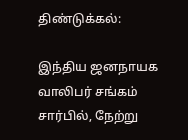திண்டுக்கல்:

இந்திய ஜனநாயக வாலிபர் சங்கம் சார்பில், நேற்று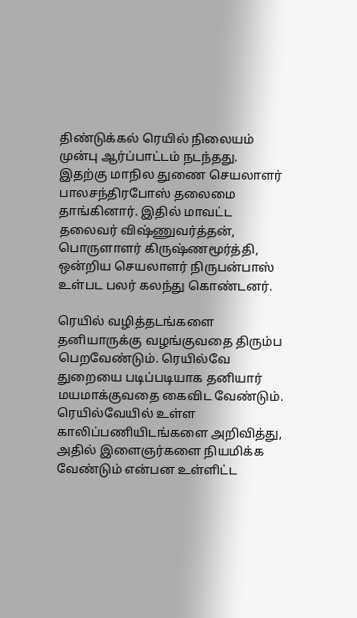திண்டுக்கல் ரெயில் நிலையம் முன்பு ஆர்ப்பாட்டம் நடந்தது. இதற்கு மாநில துணை செயலாளர் பாலசந்திரபோஸ் தலைமை தாங்கினார். இதில் மாவட்ட தலைவர் விஷ்ணுவர்த்தன், பொருளாளர் கிருஷ்ணமூர்த்தி, ஒன்றிய செயலாளர் நிருபன்பாஸ் உள்பட பலர் கலந்து கொண்டனர்.

ரெயில் வழித்தடங்களை தனியாருக்கு வழங்குவதை திரும்ப பெறவேண்டும். ரெயில்வே துறையை படிப்படியாக தனியார் மயமாக்குவதை கைவிட வேண்டும். ரெயில்வேயில் உள்ள காலிப்பணியிடங்களை அறிவித்து, அதில் இளைஞர்களை நியமிக்க வேண்டும் என்பன உள்ளிட்ட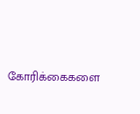கோரிக்கைகளை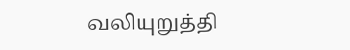வலியுறுத்தி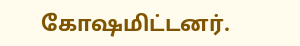கோஷமிட்டனர்.